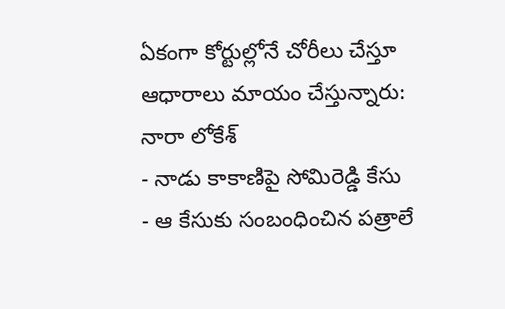ఏకంగా కోర్టుల్లోనే చోరీలు చేస్తూ ఆధారాలు మాయం చేస్తున్నారు: నారా లోకేశ్
- నాడు కాకాణిపై సోమిరెడ్డి కేసు
- ఆ కేసుకు సంబంధించిన పత్రాలే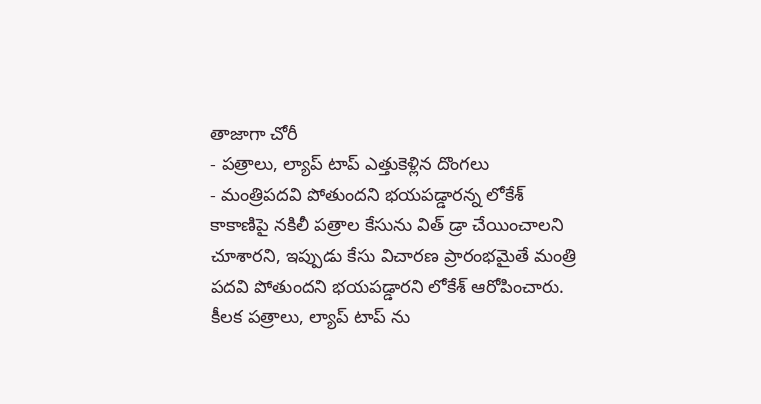తాజాగా చోరీ
- పత్రాలు, ల్యాప్ టాప్ ఎత్తుకెళ్లిన దొంగలు
- మంత్రిపదవి పోతుందని భయపడ్డారన్న లోకేశ్
కాకాణిపై నకిలీ పత్రాల కేసును విత్ డ్రా చేయించాలని చూశారని, ఇప్పుడు కేసు విచారణ ప్రారంభమైతే మంత్రి పదవి పోతుందని భయపడ్డారని లోకేశ్ ఆరోపించారు. కీలక పత్రాలు, ల్యాప్ టాప్ ను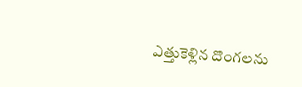ఎత్తుకెళ్లిన దొంగలను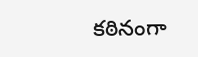కఠినంగా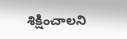శిక్షించాలని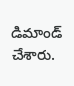డిమాండ్ చేశారు.